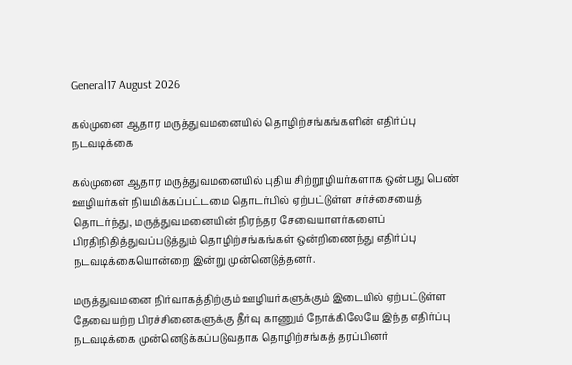General17 August 2026

கல்முனை ஆதார மருத்துவமனையில் தொழிற்சங்கங்களின் எதிர்ப்பு நடவடிக்கை

கல்முனை ஆதார மருத்துவமனையில் புதிய சிற்றூழியர்களாக ஒன்பது பெண் ஊழியர்கள் நியமிக்கப்பட்டமை தொடர்பில் ஏற்பட்டுள்ள சர்ச்சையைத் தொடர்ந்து, மருத்துவமனையின் நிரந்தர சேவையாளர்களைப் பிரதிநிதித்துவப்படுத்தும் தொழிற்சங்கங்கள் ஒன்றிணைந்து எதிர்ப்பு நடவடிக்கையொன்றை இன்று முன்னெடுத்தனர்.

மருத்துவமனை நிர்வாகத்திற்கும் ஊழியர்களுக்கும் இடையில் ஏற்பட்டுள்ள தேவையற்ற பிரச்சினைகளுக்கு தீர்வு காணும் நோக்கிலேயே இந்த எதிர்ப்பு நடவடிக்கை முன்னெடுக்கப்படுவதாக தொழிற்சங்கத் தரப்பினர்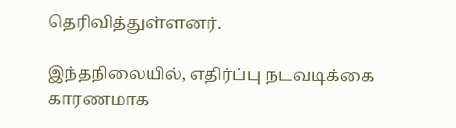தெரிவித்துள்ளனர்.

இந்தநிலையில், எதிர்ப்பு நடவடிக்கை காரணமாக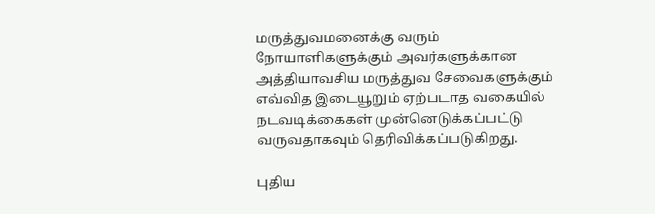மருத்துவமனைக்கு வரும் நோயாளிகளுக்கும் அவர்களுக்கான அத்தியாவசிய மருத்துவ சேவைகளுக்கும் எவ்வித இடையூறும் ஏற்படாத வகையில் நடவடிக்கைகள் முன்னெடுக்கப்பட்டு வருவதாகவும் தெரிவிக்கப்படுகிறது.

புதிய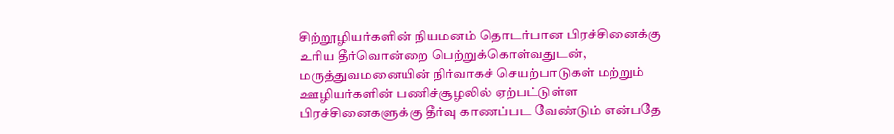சிற்றூழியர்களின் நியமனம் தொடர்பான பிரச்சினைக்கு உரிய தீர்வொன்றை பெற்றுக்கொள்வதுடன், மருத்துவமனையின் நிர்வாகச் செயற்பாடுகள் மற்றும் ஊழியர்களின் பணிச்சூழலில் ஏற்பட்டுள்ள பிரச்சினைகளுக்கு தீர்வு காணப்பட வேண்டும் என்பதே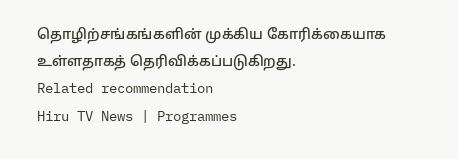தொழிற்சங்கங்களின் முக்கிய கோரிக்கையாக உள்ளதாகத் தெரிவிக்கப்படுகிறது.
Related recommendation
Hiru TV News | Programmes